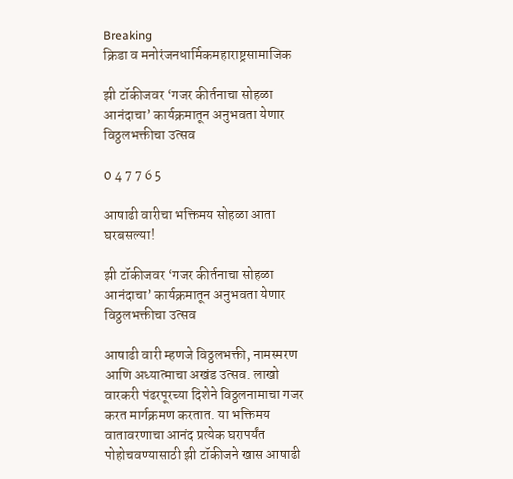Breaking
क्रिडा व मनोरंजनधार्मिकमहाराष्ट्रसामाजिक

झी टॉकीजवर ‘गजर कीर्तनाचा सोहळा आनंदाचा’ कार्यक्रमातून अनुभवता येणार विठ्ठलभक्तीचा उत्सव

0 4 7 7 6 5

आषाढी वारीचा भक्तिमय सोहळा आता घरबसल्या!

झी टॉकीजवर ‘गजर कीर्तनाचा सोहळा आनंदाचा’ कार्यक्रमातून अनुभवता येणार विठ्ठलभक्तीचा उत्सव

आषाढी वारी म्हणजे विठ्ठलभक्ती, नामस्मरण आणि अध्यात्माचा अखंड उत्सव. लाखो वारकरी पंढरपूरच्या दिशेने विठ्ठलनामाचा गजर करत मार्गक्रमण करतात. या भक्तिमय वातावरणाचा आनंद प्रत्येक घरापर्यंत पोहोचवण्यासाठी झी टॉकीजने खास आषाढी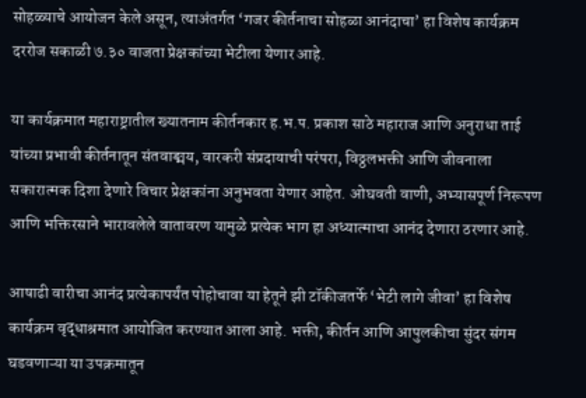सोहळ्याचे आयोजन केले असून, त्याअंतर्गत ‘गजर कीर्तनाचा सोहळा आनंदाचा’ हा विशेष कार्यक्रम दररोज सकाळी ७.३० वाजता प्रेक्षकांच्या भेटीला येणार आहे.

या कार्यक्रमात महाराष्ट्रातील ख्यातनाम कीर्तनकार ह.भ.प. प्रकाश साठे महाराज आणि अनुराधा ताई यांच्या प्रभावी कीर्तनातून संतवाङ्मय, वारकरी संप्रदायाची परंपरा, विठ्ठलभक्ती आणि जीवनाला सकारात्मक दिशा देणारे विचार प्रेक्षकांना अनुभवता येणार आहेत. ओघवती वाणी, अभ्यासपूर्ण निरूपण आणि भक्तिरसाने भारावलेले वातावरण यामुळे प्रत्येक भाग हा अध्यात्माचा आनंद देणारा ठरणार आहे.

आषाढी वारीचा आनंद प्रत्येकापर्यंत पोहोचावा या हेतूने झी टॉकीजतर्फे ‘भेटी लागे जीवा’ हा विशेष कार्यक्रम वृद्धाश्रमात आयोजित करण्यात आला आहे. भक्ती, कीर्तन आणि आपुलकीचा सुंदर संगम घडवणाऱ्या या उपक्रमातून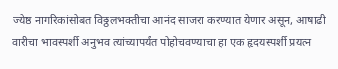ज्येष्ठ नागरिकांसोबत विठ्ठलभक्तीचा आनंद साजरा करण्यात येणार असून, आषाढी वारीचा भावस्पर्शी अनुभव त्यांच्यापर्यंत पोहोचवण्याचा हा एक हृदयस्पर्शी प्रयत्न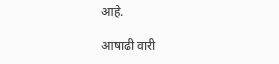आहे.

आषाढी वारी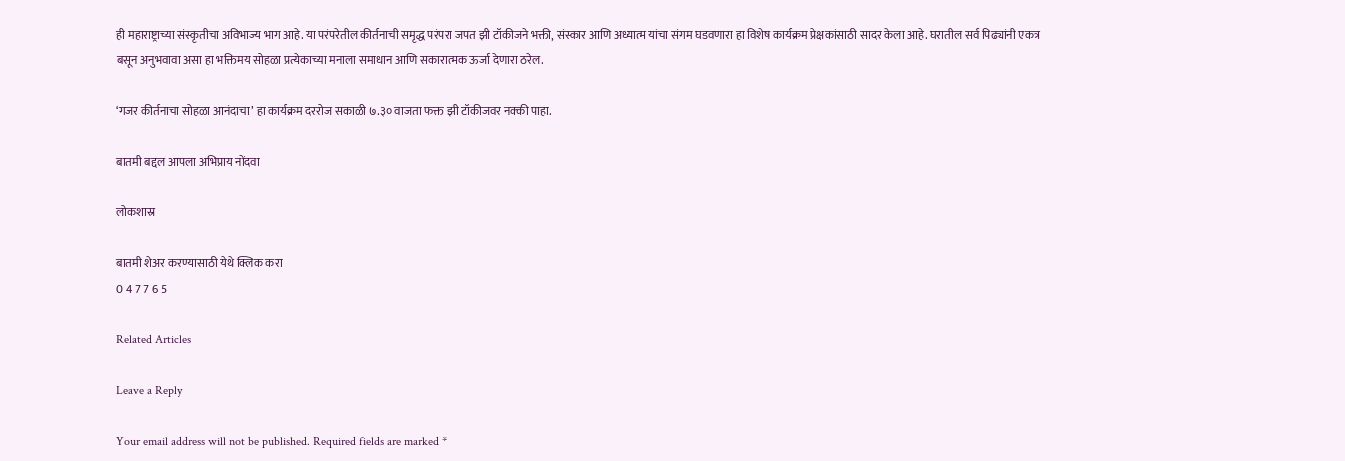ही महाराष्ट्राच्या संस्कृतीचा अविभाज्य भाग आहे. या परंपरेतील कीर्तनाची समृद्ध परंपरा जपत झी टॉकीजने भक्ती, संस्कार आणि अध्यात्म यांचा संगम घडवणारा हा विशेष कार्यक्रम प्रेक्षकांसाठी सादर केला आहे. घरातील सर्व पिढ्यांनी एकत्र बसून अनुभवावा असा हा भक्तिमय सोहळा प्रत्येकाच्या मनाला समाधान आणि सकारात्मक ऊर्जा देणारा ठरेल.

‘गजर कीर्तनाचा सोहळा आनंदाचा’ हा कार्यक्रम दररोज सकाळी ७.३० वाजता फक्त झी टॉकीजवर नक्की पाहा.

बातमी बद्दल आपला अभिप्राय नोंदवा

लोकशास्र

बातमी शेअर करण्यासाठी येथे क्लिक करा
0 4 7 7 6 5

Related Articles

Leave a Reply

Your email address will not be published. Required fields are marked *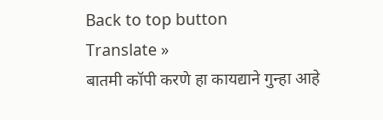Back to top button
Translate »
बातमी कॉपी करणे हा कायद्याने गुन्हा आहे